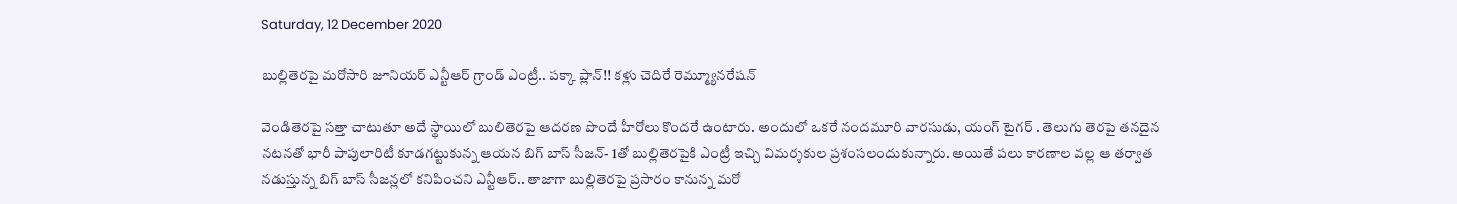Saturday, 12 December 2020

బుల్లితెరపై మరోసారి జూనియర్ ఎన్టీఆర్ గ్రాండ్ ఎంట్రీ.. పక్కా ప్లాన్!! కళ్లు చెదిరే రెమ్మ్యూనరేషన్

వెండితెరపై సత్తా చాటుతూ అదే స్థాయిలో బులితెరపై ఆదరణ పొందే హీరోలు కొందరే ఉంటారు. అందులో ఒకరే నందమూరి వారసుడు, యంగ్ టైగర్ . తెలుగు తెరపై తనదైన నటనతో భారీ పాపులారిటీ కూడగట్టుకున్న ఆయన బిగ్ బాస్ సీజన్- 1తో బుల్లితెరపైకి ఎంట్రీ ఇచ్చి విమర్శకుల ప్రశంసలందుకున్నారు. అయితే పలు కారణాల వల్ల ఆ తర్వాత నడుస్తున్న బిగ్ బాస్ సీజన్లలో కనిపించని ఎన్టీఆర్.. తాజాగా బుల్లితెరపై ప్రసారం కానున్న మరో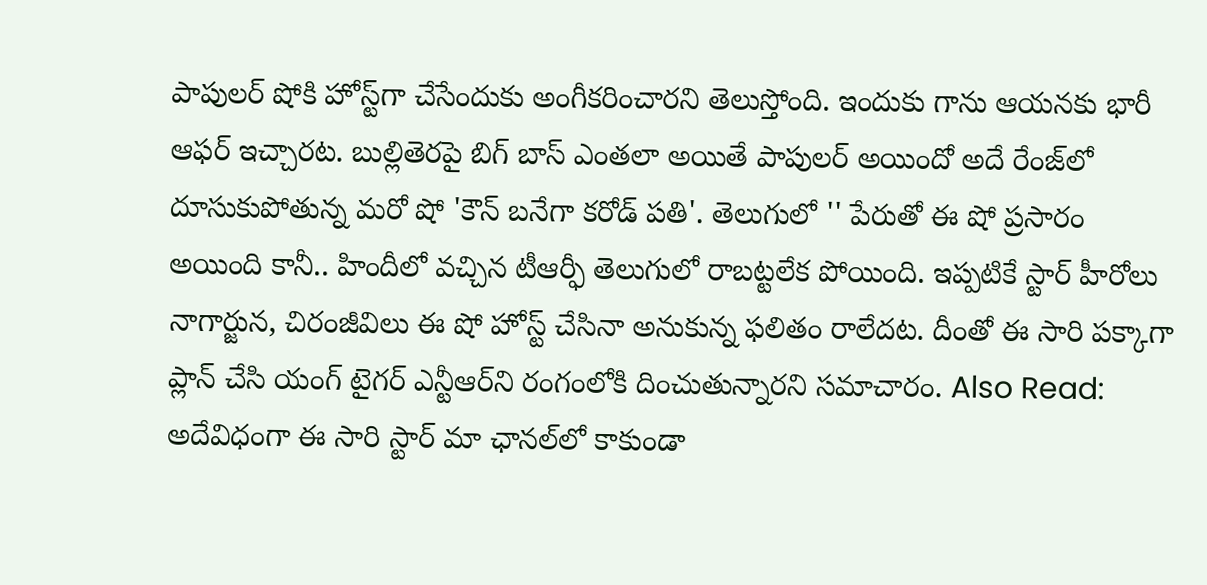పాపులర్ షోకి హోస్ట్‌గా చేసేందుకు అంగీకరించారని తెలుస్తోంది. ఇందుకు గాను ఆయనకు భారీ ఆఫర్ ఇచ్చారట. బుల్లితెరపై బిగ్ బాస్ ఎంతలా అయితే పాపులర్ అయిందో అదే రేంజ్‌లో దూసుకుపోతున్న మరో షో 'కౌన్ బనేగా కరోడ్ పతి'. తెలుగులో '' పేరుతో ఈ షో ప్రసారం అయింది కానీ.. హిందీలో వచ్చిన టీఆర్ఫీ తెలుగులో రాబట్టలేక పోయింది. ఇప్పటికే స్టార్ హీరోలు నాగార్జున, చిరంజీవిలు ఈ షో హోస్ట్ చేసినా అనుకున్న ఫలితం రాలేదట. దీంతో ఈ సారి పక్కాగా ప్లాన్ చేసి యంగ్ టైగర్ ఎన్టీఆర్‌ని రంగంలోకి దించుతున్నారని సమాచారం. Also Read: అదేవిధంగా ఈ సారి స్టార్ మా ఛానల్‌లో కాకుండా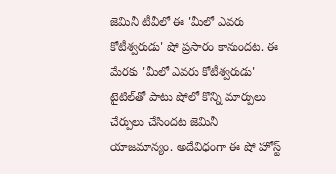జెమినీ టీవీలో ఈ 'మీలో ఎవరు కోటీశ్వరుడు' షో ప్రసారం కానుందట. ఈ మేరకు 'మీలో ఎవరు కోటీశ్వరుడు' టైటిల్‌తో పాటు షోలో కొన్ని మార్పులు చేర్పులు చేసిందట జెమినీ యాజమాన్యం. అదేవిధంగా ఈ షో హోస్ట్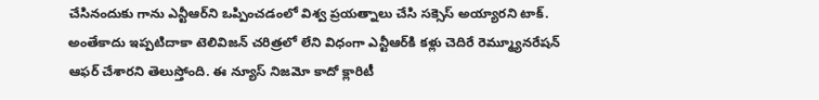చేసినందుకు గాను ఎన్టీఆర్‌ని ఒప్పించడంలో విశ్వ ప్రయత్నాలు చేసి సక్సెస్ అయ్యారని టాక్. అంతేకాదు ఇప్పటిదాకా టెలివిజన్ చరిత్రలో లేని విధంగా ఎన్టీఆర్‌కి కళ్లు చెదిరే రెమ్మ్యూనరేషన్ ఆఫర్ చేశారని తెలుస్తోంది. ఈ న్యూస్ నిజమో కాదో క్లారిటీ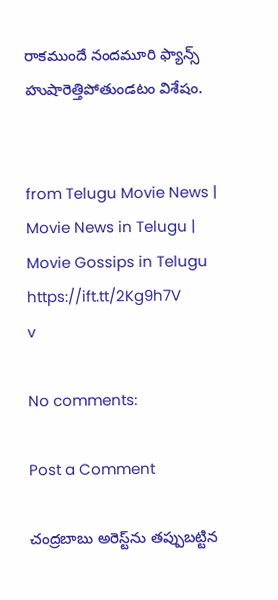రాకముందే నందమూరి ఫ్యాన్స్‌ హుషారెత్తిపోతుండటం విశేషం.


from Telugu Movie News | Movie News in Telugu | Movie Gossips in Telugu https://ift.tt/2Kg9h7V
v

No comments:

Post a Comment

చంద్రబాబు అరెస్ట్‌ను తప్పుబట్టిన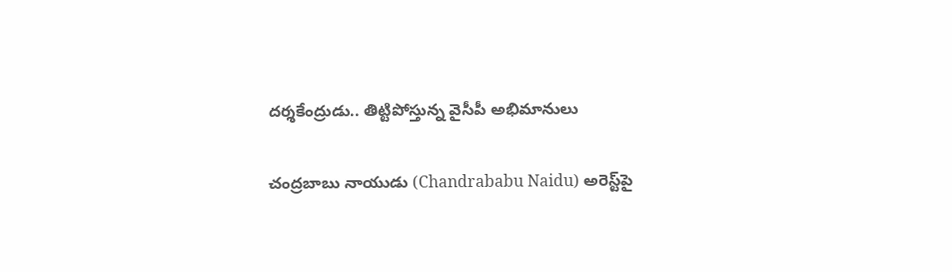దర్శకేంద్రుడు.. తిట్టిపోస్తున్న వైసీపీ అభిమానులు

చంద్రబాబు నాయుడు (Chandrababu Naidu) అరెస్ట్‌పై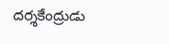దర్శకేంద్రుడు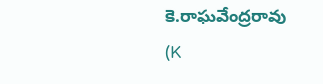కె.రాఘవేంద్రరావు (K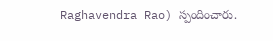Raghavendra Rao) స్పందించారు.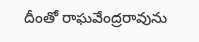దీంతో రాఘవేంద్రరావును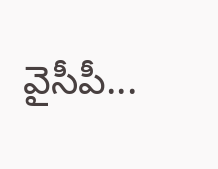వైసీపీ...